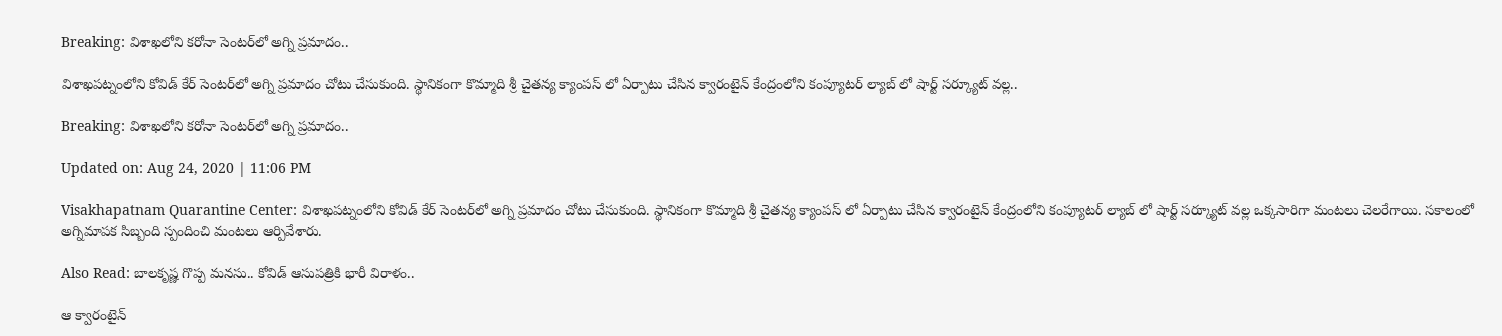Breaking: విశాఖలోని కరోనా సెంటర్‌లో అగ్ని ప్రమాదం..

విశాఖపట్నంలోని కోవిడ్ కేర్ సెంటర్‌లో అగ్ని ప్రమాదం చోటు చేసుకుంది. స్థానికంగా కొమ్మాది శ్రీ చైతన్య క్యాంపస్ లో ఏర్పాటు చేసిన క్వారంటైన్ కేంద్రంలోని కంప్యూటర్ ల్యాబ్ లో షార్ట్ సర్క్యూట్ వల్ల..

Breaking: విశాఖలోని కరోనా సెంటర్‌లో అగ్ని ప్రమాదం..

Updated on: Aug 24, 2020 | 11:06 PM

Visakhapatnam Quarantine Center: విశాఖపట్నంలోని కోవిడ్ కేర్ సెంటర్‌లో అగ్ని ప్రమాదం చోటు చేసుకుంది. స్థానికంగా కొమ్మాది శ్రీ చైతన్య క్యాంపస్ లో ఏర్పాటు చేసిన క్వారంటైన్ కేంద్రంలోని కంప్యూటర్ ల్యాబ్ లో షార్ట్ సర్క్యూట్ వల్ల ఒక్కసారిగా మంటలు చెలరేగాయి. సకాలంలో అగ్నిమాపక సిబ్బంది స్పందించి మంటలు ఆర్పివేశారు.

Also Read: బాలకృష్ణ గొప్ప మనసు.. కోవిడ్ ఆసుపత్రికి భారీ విరాళం..

ఆ క్వారంటైన్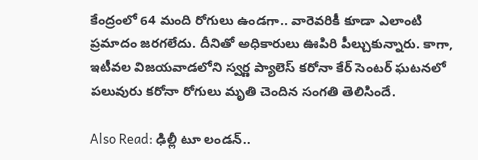కేంద్రంలో 64 మంది రోగులు ఉండగా.. వారెవరికీ కూడా ఎలాంటి ప్రమాదం జరగలేదు. దీనితో అధికారులు ఊపిరి పీల్చుకున్నారు. కాగా, ఇటీవల విజయవాడలోని స్వర్ణ ప్యాలెస్ కరోనా కేర్ సెంటర్‌ ఘటనలో పలువురు కరోనా రోగులు మృతి చెందిన సంగతి తెలిసిందే.

Also Read: ఢిల్లీ టూ లండన్..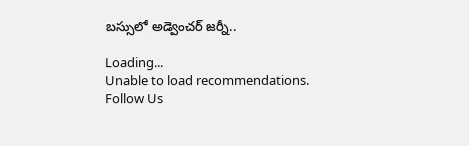బస్సులో అడ్వెంచర్ జర్నీ..

Loading...
Unable to load recommendations.
Follow Us